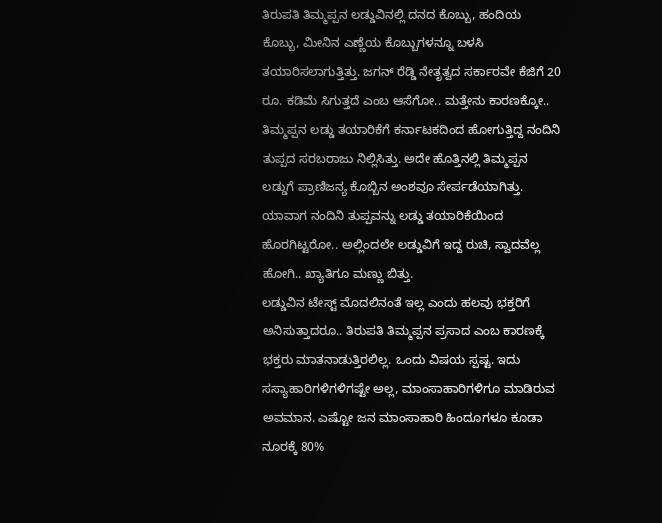ತಿರುಪತಿ ತಿಮ್ಮಪ್ಪನ ಲಡ್ಡುವಿನಲ್ಲಿ ದನದ ಕೊಬ್ಬು, ಹಂದಿಯ ಕೊಬ್ಬು, ಮೀನಿನ ಎಣ್ಣೆಯ ಕೊಬ್ಬುಗಳನ್ನೂ ಬಳಸಿ ತಯಾರಿಸಲಾಗುತ್ತಿತ್ತು. ಜಗನ್ ರೆಡ್ಡಿ ನೇತೃತ್ವದ ಸರ್ಕಾರವೇ ಕೆಜಿಗೆ 20 ರೂ. ಕಡಿಮೆ ಸಿಗುತ್ತದೆ ಎಂಬ ಆಸೆಗೋ.. ಮತ್ತೇನು ಕಾರಣಕ್ಕೋ.. ತಿಮ್ಮಪ್ಪನ ಲಡ್ಡು ತಯಾರಿಕೆಗೆ ಕರ್ನಾಟಕದಿಂದ ಹೋಗುತ್ತಿದ್ದ ನಂದಿನಿ ತುಪ್ಪದ ಸರಬರಾಜು ನಿಲ್ಲಿಸಿತ್ತು. ಅದೇ ಹೊತ್ತಿನಲ್ಲಿ ತಿಮ್ಮಪ್ಪನ ಲಡ್ಡುಗೆ ಪ್ರಾಣಿಜನ್ಯ ಕೊಬ್ಬಿನ ಅಂಶವೂ ಸೇರ್ಪಡೆಯಾಗಿತ್ತು. ಯಾವಾಗ ನಂದಿನಿ ತುಪ್ಪವನ್ನು ಲಡ್ಡು ತಯಾರಿಕೆಯಿಂದ ಹೊರಗಿಟ್ಟರೋ.. ಅಲ್ಲಿಂದಲೇ ಲಡ್ಡುವಿಗೆ ಇದ್ದ ರುಚಿ, ಸ್ವಾದವೆಲ್ಲ ಹೋಗಿ.. ಖ್ಯಾತಿಗೂ ಮಣ್ಣು ಬಿತ್ತು.
ಲಡ್ಡುವಿನ ಟೇಸ್ಟ್ ಮೊದಲಿನಂತೆ ಇಲ್ಲ ಎಂದು ಹಲವು ಭಕ್ತರಿಗೆ ಅನಿಸುತ್ತಾದರೂ.. ತಿರುಪತಿ ತಿಮ್ಮಪ್ಪನ ಪ್ರಸಾದ ಎಂಬ ಕಾರಣಕ್ಕೆ ಭಕ್ತರು ಮಾತನಾಡುತ್ತಿರಲಿಲ್ಲ. ಒಂದು ವಿಷಯ ಸ್ಪಷ್ಟ. ಇದು ಸಸ್ಯಾಹಾರಿಗಳಿಗಳಿಗಷ್ಟೇ ಅಲ್ಲ, ಮಾಂಸಾಹಾರಿಗಳಿಗೂ ಮಾಡಿರುವ ಅವಮಾನ. ಎಷ್ಟೋ ಜನ ಮಾಂಸಾಹಾರಿ ಹಿಂದೂಗಳೂ ಕೂಡಾ ನೂರಕ್ಕೆ 80%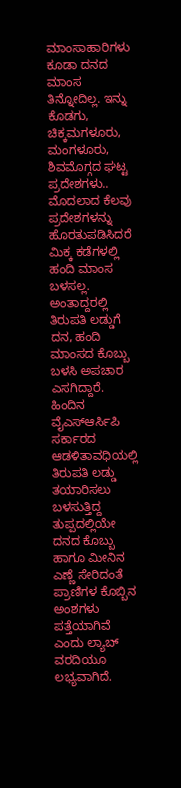ಮಾಂಸಾಹಾರಿಗಳು ಕೂಡಾ ದನದ ಮಾಂಸ ತಿನ್ನೋದಿಲ್ಲ. ಇನ್ನು ಕೊಡಗು, ಚಿಕ್ಕಮಗಳೂರು, ಮಂಗಳೂರು, ಶಿವಮೊಗ್ಗದ ಘಟ್ಟ ಪ್ರದೇಶಗಳು.. ಮೊದಲಾದ ಕೆಲವು ಪ್ರದೇಶಗಳನ್ನು ಹೊರತುಪಡಿಸಿದರೆ ಮಿಕ್ಕ ಕಡೆಗಳಲ್ಲಿ ಹಂದಿ ಮಾಂಸ ಬಳಸಲ್ಲ. ಅಂತಾದ್ದರಲ್ಲಿ ತಿರುಪತಿ ಲಡ್ಡುಗೆ ದನ, ಹಂದಿ ಮಾಂಸದ ಕೊಬ್ಬು ಬಳಸಿ ಅಪಚಾರ ಎಸಗಿದ್ದಾರೆ.
ಹಿಂದಿನ ವೈಎಸ್ಆರ್ಸಿಪಿ ಸರ್ಕಾರದ ಆಡಳಿತಾವಧಿಯಲ್ಲಿ ತಿರುಪತಿ ಲಡ್ಡು ತಯಾರಿಸಲು ಬಳಸುತ್ತಿದ್ದ ತುಪ್ಪದಲ್ಲಿಯೇ ದನದ ಕೊಬ್ಬು ಹಾಗೂ ಮೀನಿನ ಎಣ್ಣೆ ಸೇರಿದಂತೆ ಪ್ರಾಣಿಗಳ ಕೊಬ್ಬಿನ ಅಂಶಗಳು ಪತ್ತೆಯಾಗಿವೆ ಎಂದು ಲ್ಯಾಬ್ ವರದಿಯೂ ಲಭ್ಯವಾಗಿದೆ.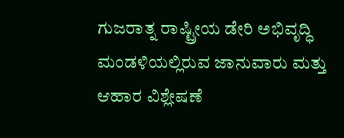ಗುಜರಾತ್ನ ರಾಷ್ಟ್ರೀಯ ಡೇರಿ ಅಭಿವೃದ್ಧಿ ಮಂಡಳಿಯಲ್ಲಿರುವ ಜಾನುವಾರು ಮತ್ತು ಆಹಾರ ವಿಶ್ಲೇಷಣೆ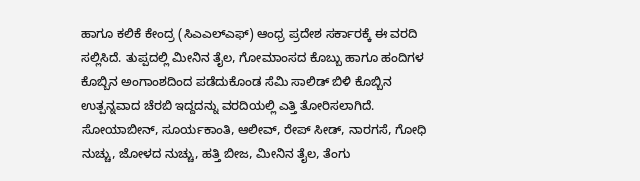ಹಾಗೂ ಕಲಿಕೆ ಕೇಂದ್ರ (ಸಿಎಎಲ್ಎಫ್) ಆಂಧ್ರ ಪ್ರದೇಶ ಸರ್ಕಾರಕ್ಕೆ ಈ ವರದಿ ಸಲ್ಲಿಸಿದೆ. ತುಪ್ಪದಲ್ಲಿ ಮೀನಿನ ತೈಲ, ಗೋಮಾಂಸದ ಕೊಬ್ಬು ಹಾಗೂ ಹಂದಿಗಳ ಕೊಬ್ಬಿನ ಅಂಗಾಂಶದಿಂದ ಪಡೆದುಕೊಂಡ ಸೆಮಿ ಸಾಲಿಡ್ ಬಿಳಿ ಕೊಬ್ಬಿನ ಉತ್ಪನ್ನವಾದ ಚೆರಬಿ ಇದ್ದದನ್ನು ವರದಿಯಲ್ಲಿ ಎತ್ತಿ ತೋರಿಸಲಾಗಿದೆ. ಸೋಯಾಬೀನ್, ಸೂರ್ಯಕಾಂತಿ, ಆಲೀವ್, ರೇಪ್ ಸೀಡ್, ನಾರಗಸೆ, ಗೋಧಿ ನುಚ್ಚು, ಜೋಳದ ನುಚ್ಚು, ಹತ್ತಿ ಬೀಜ, ಮೀನಿನ ತೈಲ, ತೆಂಗು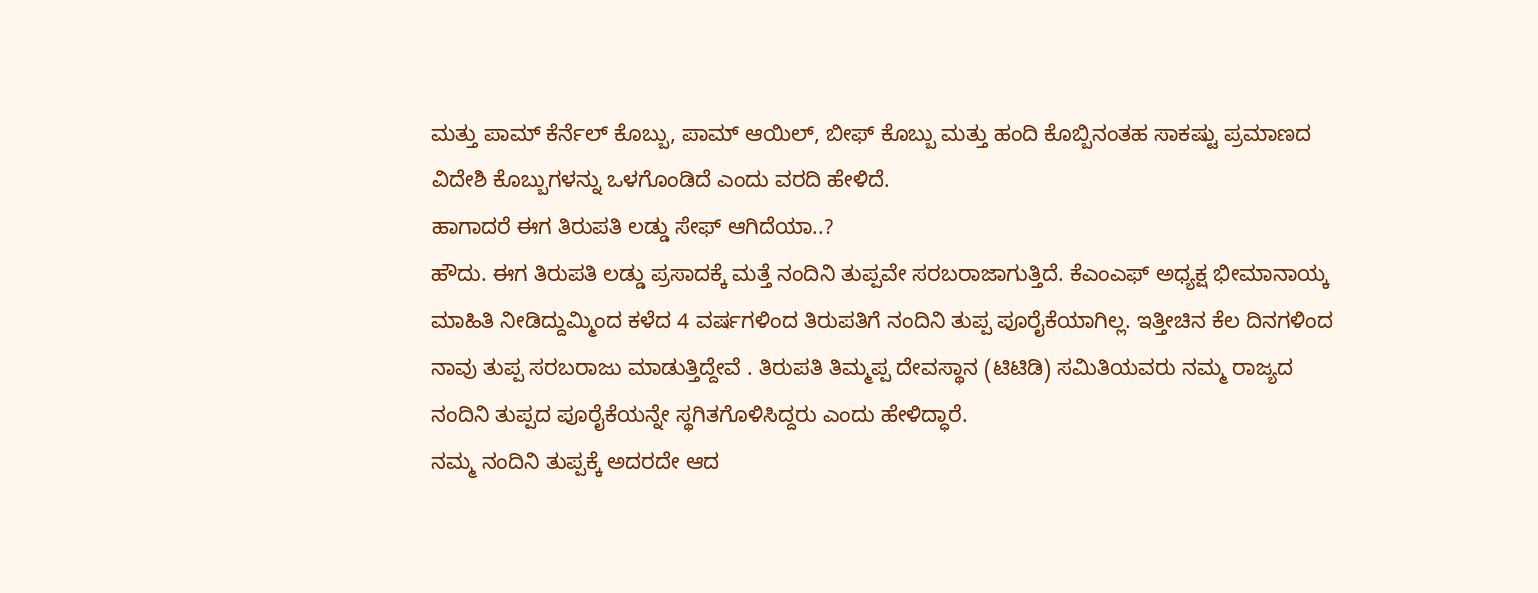ಮತ್ತು ಪಾಮ್ ಕೆರ್ನೆಲ್ ಕೊಬ್ಬು, ಪಾಮ್ ಆಯಿಲ್, ಬೀಫ್ ಕೊಬ್ಬು ಮತ್ತು ಹಂದಿ ಕೊಬ್ಬಿನಂತಹ ಸಾಕಷ್ಟು ಪ್ರಮಾಣದ ವಿದೇಶಿ ಕೊಬ್ಬುಗಳನ್ನು ಒಳಗೊಂಡಿದೆ ಎಂದು ವರದಿ ಹೇಳಿದೆ.
ಹಾಗಾದರೆ ಈಗ ತಿರುಪತಿ ಲಡ್ಡು ಸೇಫ್ ಆಗಿದೆಯಾ..?
ಹೌದು. ಈಗ ತಿರುಪತಿ ಲಡ್ಡು ಪ್ರಸಾದಕ್ಕೆ ಮತ್ತೆ ನಂದಿನಿ ತುಪ್ಪವೇ ಸರಬರಾಜಾಗುತ್ತಿದೆ. ಕೆಎಂಎಫ್ ಅಧ್ಯಕ್ಷ ಭೀಮಾನಾಯ್ಕ ಮಾಹಿತಿ ನೀಡಿದ್ದುಮ್ಮಿಂದ ಕಳೆದ 4 ವರ್ಷಗಳಿಂದ ತಿರುಪತಿಗೆ ನಂದಿನಿ ತುಪ್ಪ ಪೂರೈಕೆಯಾಗಿಲ್ಲ. ಇತ್ತೀಚಿನ ಕೆಲ ದಿನಗಳಿಂದ ನಾವು ತುಪ್ಪ ಸರಬರಾಜು ಮಾಡುತ್ತಿದ್ದೇವೆ . ತಿರುಪತಿ ತಿಮ್ಮಪ್ಪ ದೇವಸ್ಥಾನ (ಟಿಟಿಡಿ) ಸಮಿತಿಯವರು ನಮ್ಮ ರಾಜ್ಯದ ನಂದಿನಿ ತುಪ್ಪದ ಪೂರೈಕೆಯನ್ನೇ ಸ್ಥಗಿತಗೊಳಿಸಿದ್ದರು ಎಂದು ಹೇಳಿದ್ಧಾರೆ.
ನಮ್ಮ ನಂದಿನಿ ತುಪ್ಪಕ್ಕೆ ಅದರದೇ ಆದ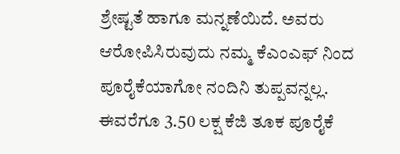ಶ್ರೇಷ್ಟತೆ ಹಾಗೂ ಮನ್ನಣೆಯಿದೆ. ಅವರು ಆರೋಪಿಸಿರುವುದು ನಮ್ಮ ಕೆಎಂಎಫ್ ನಿಂದ ಪೂರೈಕೆಯಾಗೋ ನಂದಿನಿ ತುಪ್ಪವನ್ನಲ್ಲ. ಈವರೆಗೂ 3.50 ಲಕ್ಷ ಕೆಜಿ ತೂಕ ಪೂರೈಕೆ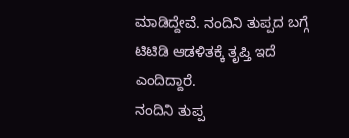ಮಾಡಿದ್ದೇವೆ. ನಂದಿನಿ ತುಪ್ಪದ ಬಗ್ಗೆ ಟಿಟಿಡಿ ಆಡಳಿತಕ್ಕೆ ತೃಪ್ತಿ ಇದೆ ಎಂದಿದ್ದಾರೆ.
ನಂದಿನಿ ತುಪ್ಪ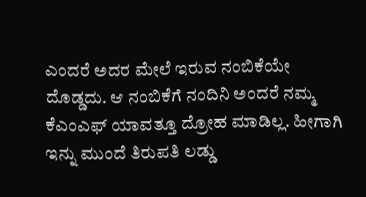ಎಂದರೆ ಅದರ ಮೇಲೆ ಇರುವ ನಂಬಿಕೆಯೇ ದೊಡ್ಡದು. ಆ ನಂಬಿಕೆಗೆ ನಂದಿನಿ ಅಂದರೆ ನಮ್ಮ ಕೆಎಂಎಫ್ ಯಾವತ್ತೂ ದ್ರೋಹ ಮಾಡಿಲ್ಲ. ಹೀಗಾಗಿ ಇನ್ನು ಮುಂದೆ ತಿರುಪತಿ ಲಡ್ಡು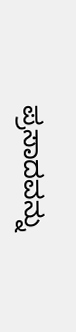ಪ್ರಸಾದವನ್ನು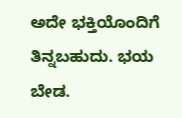ಅದೇ ಭಕ್ತಿಯೊಂದಿಗೆ ತಿನ್ನಬಹುದು. ಭಯ ಬೇಡ.